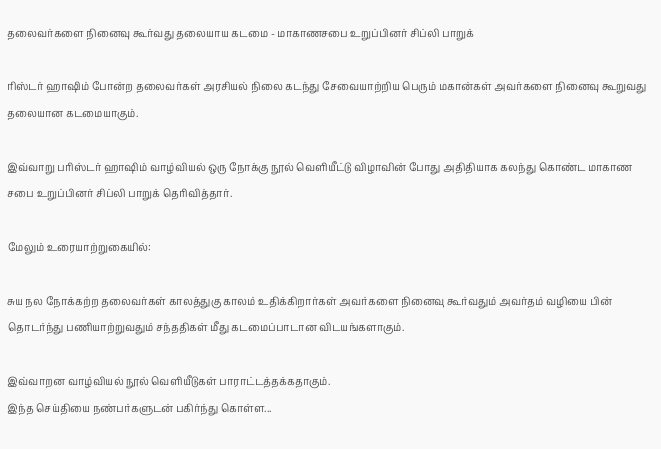தலைவர்களை நினைவு கூர்வது தலையாய கடமை - மாகாணசபை உறுப்பினர் சிப்லி பாறுக்

ரிஸ்டர் ஹாஷிம் போன்ற தலைவர்கள் அரசியல் நிலை கடந்து சேவையாற்றிய பெரும் மகான்கள் அவர்களை நினைவு கூறுவது தலையான கடமையாகும்.

இவ்வாறு பரிஸ்டர் ஹாஷிம் வாழ்வியல் ஒரு நோக்கு நூல் வெளியீட்டு விழாவின் போது அதிதியாக கலந்து கொண்ட மாகாண சபை உறுப்பினர் சிப்லி பாறுக் தெரிவித்தார்.

மேலும் உரையாற்றுகையில்:

சுய நல நோக்கற்ற தலைவர்கள் காலத்துகு காலம் உதிக்கிறார்கள் அவர்களை நினைவு கூர்வதும் அவர்தம் வழியை பின் தொடர்ந்து பணியாற்றுவதும் சந்ததிகள் மீது கடமைப்பாடான விடயங்களாகும்.

இவ்வாறன வாழ்வியல் நூல் வெளியீடுகள் பாராட்டத்தக்கதாகும்.
இந்த செய்தியை நண்பர்களுடன் பகிர்ந்து கொள்ள...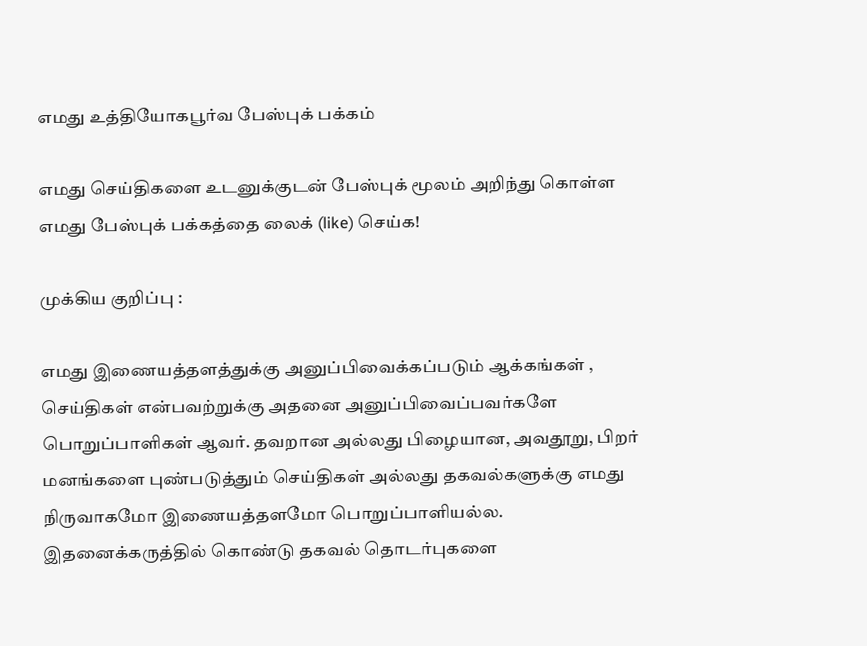எமது உத்தியோகபூர்வ பேஸ்புக் பக்கம்

எமது செய்திகளை உடனுக்குடன் பேஸ்புக் மூலம் அறிந்து கொள்ள எமது பேஸ்புக் பக்கத்தை லைக் (like) செய்க!

முக்கிய குறிப்பு :

எமது இணையத்தளத்துக்கு அனுப்பிவைக்கப்படும் ஆக்கங்கள் , செய்திகள் என்பவற்றுக்கு அதனை அனுப்பிவைப்பவர்களே பொறுப்பாளிகள் ஆவர். தவறான அல்லது பிழையான, அவதூறு, பிறர் மனங்களை புண்படுத்தும் செய்திகள் அல்லது தகவல்களுக்கு எமது நிருவாகமோ இணையத்தளமோ பொறுப்பாளியல்ல. இதனைக்கருத்தில் கொண்டு தகவல் தொடர்புகளை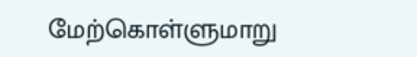மேற்கொள்ளுமாறு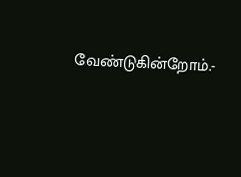வேண்டுகின்றோம்.-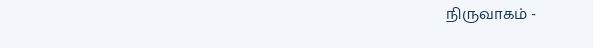நிருவாகம் -